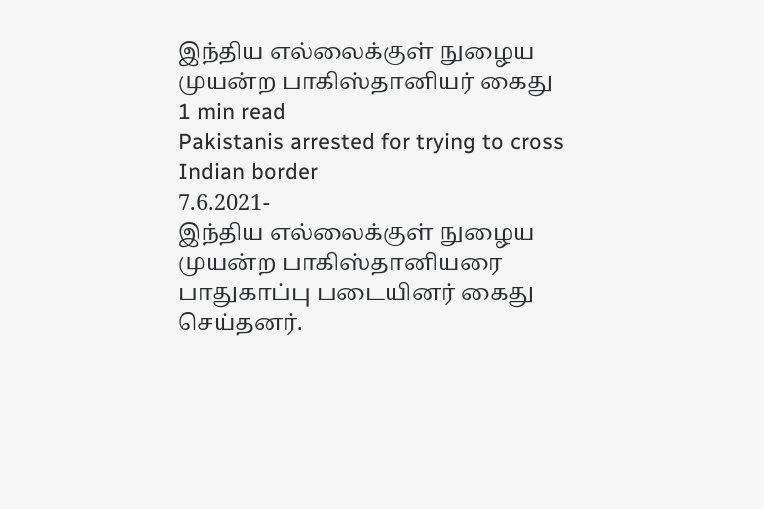இந்திய எல்லைக்குள் நுழைய முயன்ற பாகிஸ்தானியர் கைது
1 min read
Pakistanis arrested for trying to cross Indian border
7.6.2021-
இந்திய எல்லைக்குள் நுழைய முயன்ற பாகிஸ்தானியரை பாதுகாப்பு படையினர் கைது செய்தனர்.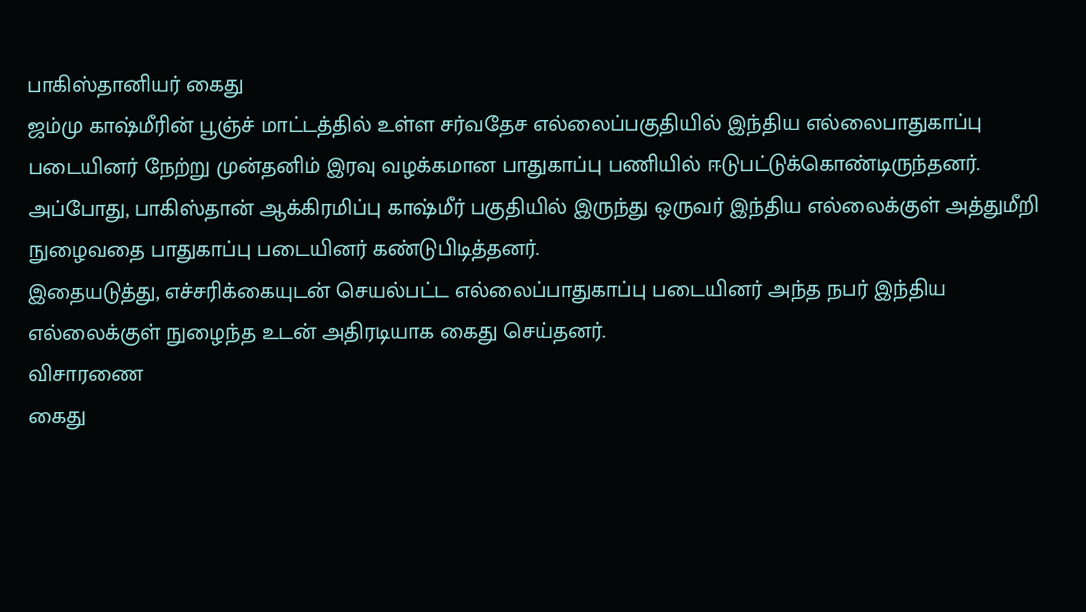பாகிஸ்தானியர் கைது
ஜம்மு காஷ்மீரின் பூஞ்ச் மாட்டத்தில் உள்ள சர்வதேச எல்லைப்பகுதியில் இந்திய எல்லைபாதுகாப்பு படையினர் நேற்று முன்தனிம் இரவு வழக்கமான பாதுகாப்பு பணியில் ஈடுபட்டுக்கொண்டிருந்தனர்.
அப்போது, பாகிஸ்தான் ஆக்கிரமிப்பு காஷ்மீர் பகுதியில் இருந்து ஒருவர் இந்திய எல்லைக்குள் அத்துமீறி நுழைவதை பாதுகாப்பு படையினர் கண்டுபிடித்தனர்.
இதையடுத்து, எச்சரிக்கையுடன் செயல்பட்ட எல்லைப்பாதுகாப்பு படையினர் அந்த நபர் இந்திய எல்லைக்குள் நுழைந்த உடன் அதிரடியாக கைது செய்தனர்.
விசாரணை
கைது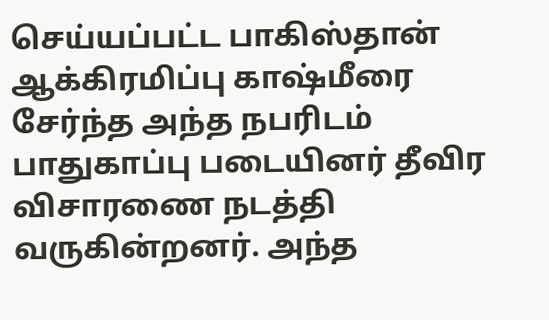செய்யப்பட்ட பாகிஸ்தான் ஆக்கிரமிப்பு காஷ்மீரை சேர்ந்த அந்த நபரிடம் பாதுகாப்பு படையினர் தீவிர விசாரணை நடத்தி வருகின்றனர். அந்த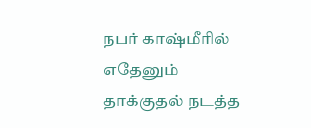நபர் காஷ்மீரில் எதேனும் தாக்குதல் நடத்த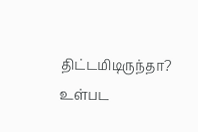திட்டமிடிருந்தா? உள்பட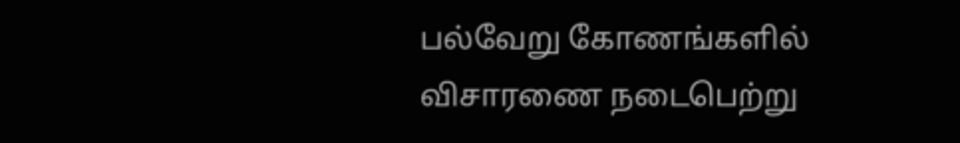பல்வேறு கோணங்களில் விசாரணை நடைபெற்று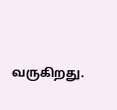வருகிறது.